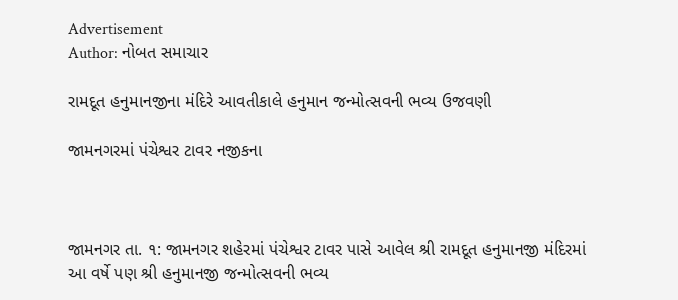Advertisement
Author: નોબત સમાચાર

રામદૂત હનુમાનજીના મંદિરે આવતીકાલે હનુમાન જન્મોત્સવની ભવ્ય ઉજવણી

જામનગરમાં પંચેશ્વર ટાવર નજીકના



જામનગર તા. ૧: જામનગર શહેરમાં પંચેશ્વર ટાવર પાસે આવેલ શ્રી રામદૂત હનુમાનજી મંદિરમાં આ વર્ષે પણ શ્રી હનુમાનજી જન્મોત્સવની ભવ્ય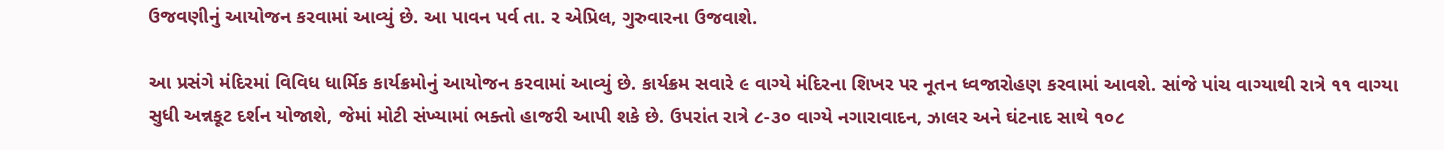ઉજવણીનું આયોજન કરવામાં આવ્યું છે. આ પાવન પર્વ તા. ર એપ્રિલ, ગુરુવારના ઉજવાશે.

આ પ્રસંગે મંદિરમાં વિવિધ ધાર્મિક કાર્યક્રમોનું આયોજન કરવામાં આવ્યું છે. કાર્યક્રમ સવારે ૯ વાગ્યે મંદિરના શિખર પર નૂતન ધ્વજારોહણ કરવામાં આવશે. સાંજે પાંચ વાગ્યાથી રાત્રે ૧૧ વાગ્યા સુધી અન્નકૂટ દર્શન યોજાશે, જેમાં મોટી સંખ્યામાં ભક્તો હાજરી આપી શકે છે. ઉપરાંત રાત્રે ૮-૩૦ વાગ્યે નગારાવાદન, ઝાલર અને ઘંટનાદ સાથે ૧૦૮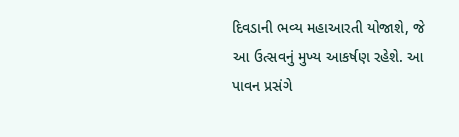દિવડાની ભવ્ય મહાઆરતી યોજાશે, જે આ ઉત્સવનું મુખ્ય આકર્ષણ રહેશે. આ પાવન પ્રસંગે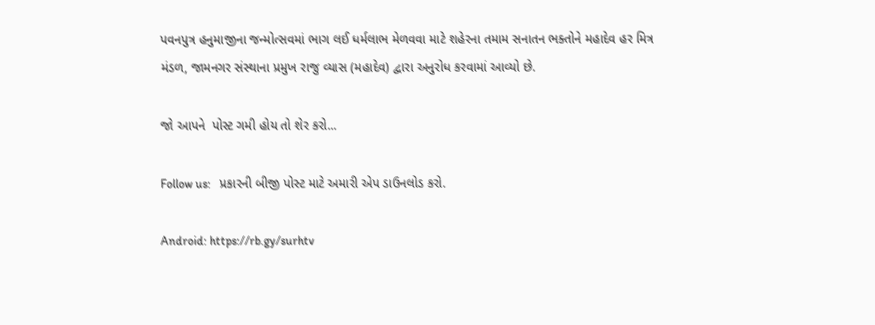પવનપુત્ર હનુમાજીના જન્મોત્સવમાં ભાગ લઈ ધર્મલાભ મેળવવા માટે શહેરના તમામ સનાતન ભક્તોને મહાદેવ હર મિત્ર મંડળ, જામનગર સંસ્થાના પ્રમુખ રાજુ વ્યાસ (મહાદેવ) દ્વારા અનુરોધ કરવામાં આવ્યો છે.

જો આપને  પોસ્ટ ગમી હોય તો શેર કરો...

Follow us:   પ્રકારની બીજી પોસ્ટ માટે અમારી એપ ડાઉનલોડ કરો.

Android: https://rb.gy/surhtv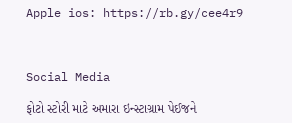Apple ios: https://rb.gy/cee4r9



Social Media

ફોટો સ્ટોરી માટે અમારા ઇન્સ્ટાગ્રામ પેઈજને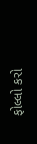ફોલ્લો કરો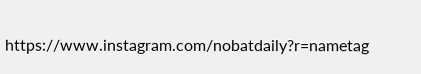https://www.instagram.com/nobatdaily?r=nametag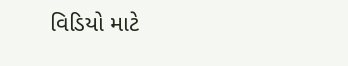વિડિયો માટે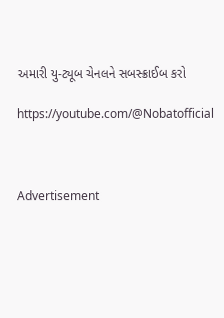અમારી યુ-ટ્યૂબ ચેનલને સબસ્ક્રાઈબ કરો

https://youtube.com/@Nobatofficial



Advertisement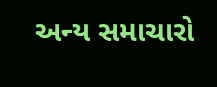અન્ય સમાચારો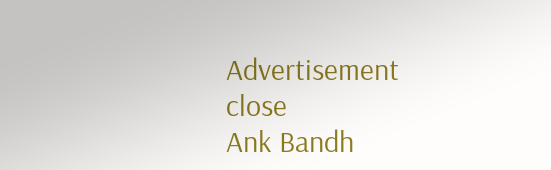Advertisement
close
Ank Bandh